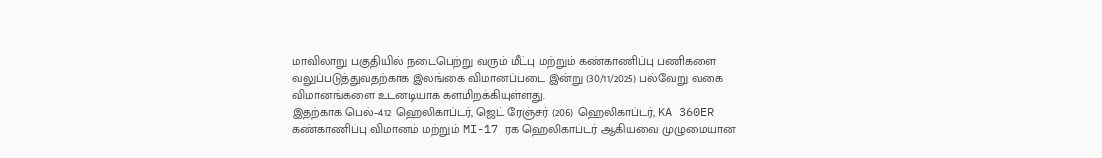மாவிலாறு பகுதியில் நடைபெற்று வரும் மீட்பு மற்றும் கண்காணிப்பு பணிகளை வலுப்படுத்துவதற்காக இலங்கை விமானப்படை இன்று (30/11/2025) பல்வேறு வகை விமானங்களை உடனடியாக களமிறக்கியுள்ளது.
இதற்காக பெல்–412 ஹெலிகாப்டர், ஜெட் ரேஞ்சர் (206) ஹெலிகாப்டர், KA 360ER கண்காணிப்பு விமானம் மற்றும் MI-17 ரக ஹெலிகாப்டர் ஆகியவை முழுமையான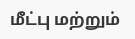மீட்பு மற்றும்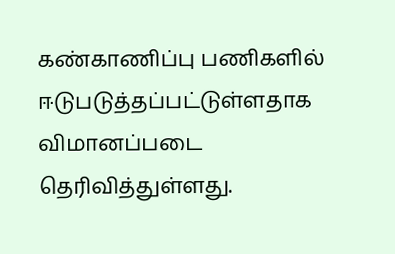கண்காணிப்பு பணிகளில் ஈடுபடுத்தப்பட்டுள்ளதாக விமானப்படை தெரிவித்துள்ளது.